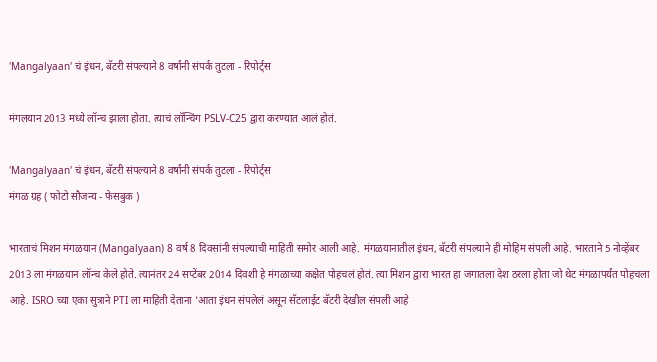'Mangalyaan' चं इंधन, बॅटरी संपल्याने 8 वर्षांनी संपर्क तुटला - रिपोर्ट्स

मंगलयान 2013 मध्ये लॉन्च झाला होता. त्याचं लॉन्चिंग PSLV-C25 द्वारा करण्यात आलं होतं.

'Mangalyaan' चं इंधन, बॅटरी संपल्याने 8 वर्षांनी संपर्क तुटला - रिपोर्ट्स
मंगळ ग्रह ( फोटो सौजन्य - फेसबुक )

भारताचं मिशन मंगळयान (Mangalyaan) 8 वर्ष 8 दिवसांनी संपल्याची माहिती समोर आली आहे. मंगळयानातील इंधन, बॅटरी संपल्याने ही मोहिम संपली आहे. भारताने 5 नोव्हेंबर 2013 ला मंगळयान लॉन्च केले होते. त्यानंतर 24 सप्टेंबर 2014 दिवशी हे मंगळाच्या कक्षेत पोहचलं होतं. त्या मिशन द्वारा भारत हा जगातला देश ठरला होता जो थेट मंगळापर्यंत पोहचला आहे. ISRO च्या एका सुत्राने PTI ला माहिती देताना 'आता इंधन संपलेलं असून सॅटलाईट बॅटरी देखील संपली आहे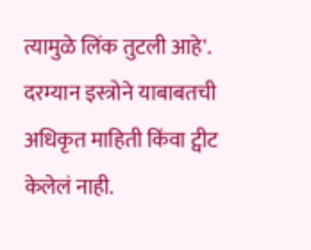त्यामुळे लिंक तुटली आहे'. दरम्यान इस्त्रोने याबाबतची अधिकृत माहिती किंवा ट्वीट केलेलं नाही.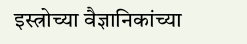इस्त्रोच्या वैज्ञानिकांच्या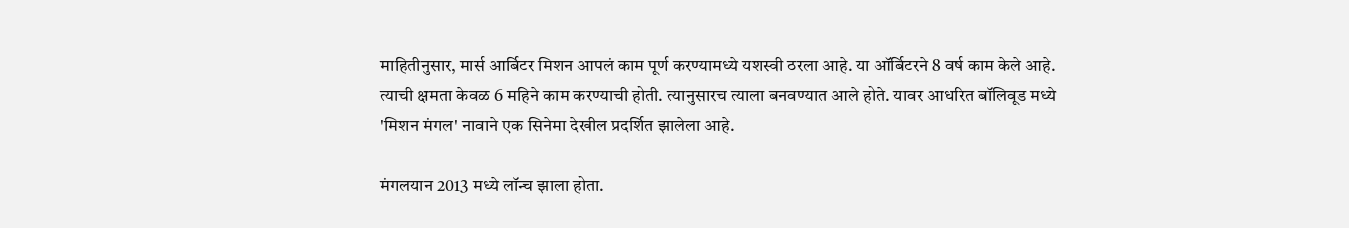माहितीनुसार, मार्स आर्बिटर मिशन आपलं काम पूर्ण करण्यामध्ये यशस्वी ठरला आहे. या ऑर्बिटरने 8 वर्ष काम केले आहे. त्याची क्षमता केवळ 6 महिने काम करण्याची होती. त्यानुसारच त्याला बनवण्यात आले होते. यावर आधरित बॉलिवूड मध्ये 'मिशन मंगल' नावाने एक सिनेमा देखील प्रदर्शित झालेला आहे.

मंगलयान 2013 मध्ये लॉन्च झाला होता.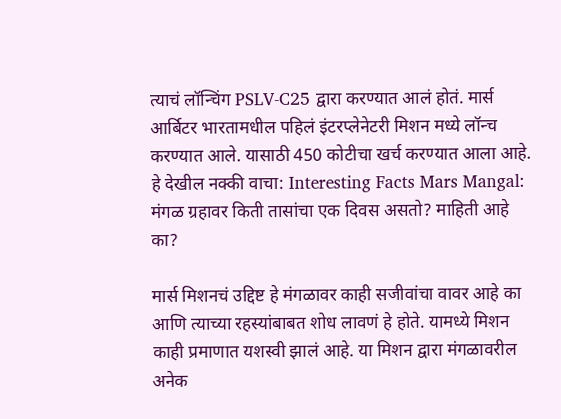त्याचं लॉन्चिंग PSLV-C25 द्वारा करण्यात आलं होतं. मार्स आर्बिटर भारतामधील पहिलं इंटरप्लेनेटरी मिशन मध्ये लॉन्च करण्यात आले. यासाठी 450 कोटीचा खर्च करण्यात आला आहे. हे देखील नक्की वाचा: Interesting Facts Mars Mangal: मंगळ ग्रहावर किती तासांचा एक दिवस असतो? माहिती आहे का?

मार्स मिशनचं उद्दिष्ट हे मंगळावर काही सजीवांचा वावर आहे का आणि त्याच्या रहस्यांबाबत शोध लावणं हे होते. यामध्ये मिशन काही प्रमाणात यशस्वी झालं आहे. या मिशन द्वारा मंगळावरील अनेक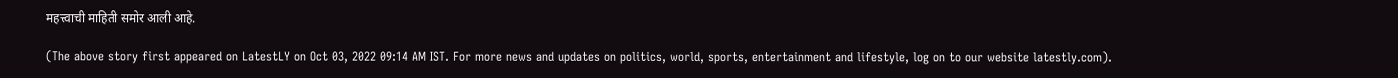महत्त्वाची माहिती समोर आली आहे.

(The above story first appeared on LatestLY on Oct 03, 2022 09:14 AM IST. For more news and updates on politics, world, sports, entertainment and lifestyle, log on to our website latestly.com).